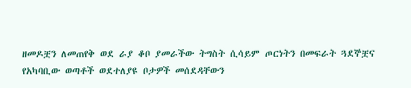ዘመዶቿን ለመጠየቅ ወደ ራያ ቆቦ ያመራችው ትግስት ሲሳይም ጦርነትን በመፍራት ጓደኞቿና የአካባቢው ወጣቶች ወደተለያዩ ቦታዎች መሰደዳቸውን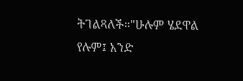ትገልጻለች።"ሁሉም ሄደዋል የሉም፤ አንድ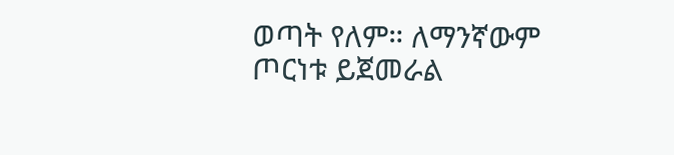ወጣት የለም። ለማንኛውም ጦርነቱ ይጀመራል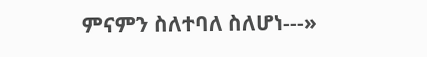ምናምን ስለተባለ ስለሆነ---»